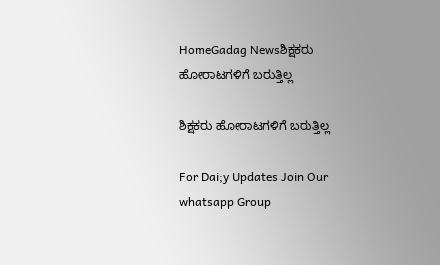HomeGadag Newsಶಿಕ್ಷಕರು ಹೋರಾಟಗಳಿಗೆ ಬರುತ್ತಿಲ್ಲ

ಶಿಕ್ಷಕರು ಹೋರಾಟಗಳಿಗೆ ಬರುತ್ತಿಲ್ಲ

For Dai;y Updates Join Our whatsapp Group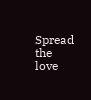Spread the love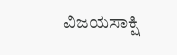ವಿಜಯಸಾಕ್ಷಿ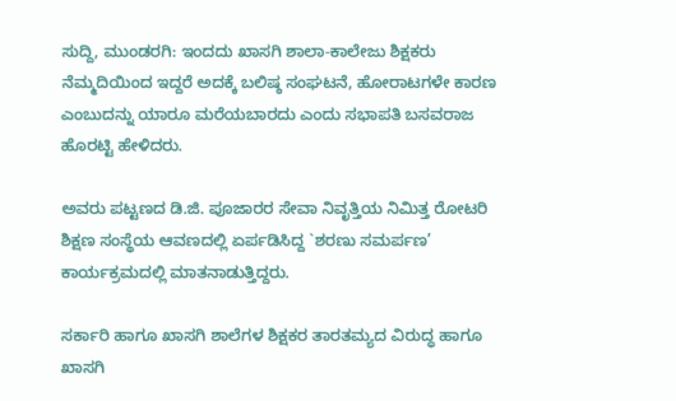ಸುದ್ದಿ, ಮುಂಡರಗಿ: ಇಂದದು ಖಾಸಗಿ ಶಾಲಾ-ಕಾಲೇಜು ಶಿಕ್ಷಕರು ನೆಮ್ಮದಿಯಿಂದ ಇದ್ದರೆ ಅದಕ್ಕೆ ಬಲಿಷ್ಠ ಸಂಘಟನೆ, ಹೋರಾಟಗಳೇ ಕಾರಣ ಎಂಬುದನ್ನು ಯಾರೂ ಮರೆಯಬಾರದು ಎಂದು ಸಭಾಪತಿ ಬಸವರಾಜ ಹೊರಟ್ಟಿ ಹೇಳಿದರು.

ಅವರು ಪಟ್ಟಣದ ಡಿ.ಜಿ. ಪೂಜಾರರ ಸೇವಾ ನಿವೃತ್ತಿಯ ನಿಮಿತ್ತ ರೋಟರಿ ಶಿಕ್ಷಣ ಸಂಸ್ಥೆಯ ಆವಣದಲ್ಲಿ ಏರ್ಪಡಿಸಿದ್ದ `ಶರಣು ಸಮರ್ಪಣ’ ಕಾರ್ಯಕ್ರಮದಲ್ಲಿ ಮಾತನಾಡುತ್ತಿದ್ದರು.

ಸರ್ಕಾರಿ ಹಾಗೂ ಖಾಸಗಿ ಶಾಲೆಗಳ ಶಿಕ್ಷಕರ ತಾರತಮ್ಯದ ವಿರುದ್ಧ ಹಾಗೂ ಖಾಸಗಿ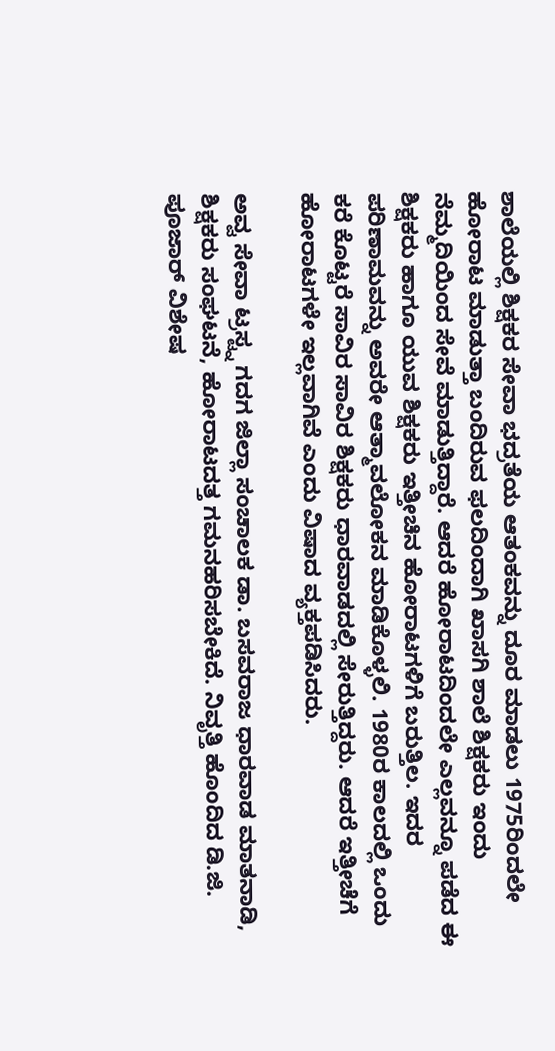ಶಾಲೆಯಲ್ಲಿ ಶಿಕ್ಷಕರ ಸೇವಾ ಭದ್ರತೆಯ ಆತಂಕವನ್ನು ದೂರ ಮಾಡಲು 1975ರಿಂದಲೇ ಹೋರಾಟ ಮಾಡುತ್ತಾ ಬಂದಿರುವ ಫಲದಿಂದಾಗಿ ಖಾಸಗಿ ಶಾಲೆ ಶಿಕ್ಷಕರು ಇಂದು ನೆಮ್ಮದಿಯಿಂದ ಸೇವೆ ಮಾಡುತ್ತಿದ್ದಾರೆ. ಆದರೆ ಹೋರಾಟದಿಂದಲೇ ಎಲ್ಲವನ್ನೂ ಪಡೆದ ಈ ಶಿಕ್ಷಕರು ಹಾಗೂ ಯುವ ಶಿಕ್ಷಕರು ಇತ್ತೀಚಿನ ಹೋರಾಟಗಳಿಗೆ ಬರುತ್ತಿಲ. ಇದರ ಪರಿಣಾಮವನ್ನು ಅವರೇ ಆತ್ಮಾವಲೋಕನ ಮಾಡಿಕೊಳ್ಳಲಿ. 1980ರ ಕಾಲದಲ್ಲಿ ಒಂದು ಕರೆ ಕೊಟ್ಟರೆ ಸಾವಿರ ಸಾವಿರ ಶಿಕ್ಷಕರು ಧಾರವಾಡದಲ್ಲಿ ಸೇರುತ್ತಿದ್ದರು. ಆದರೆ ಇತ್ತೀಚೆಗೆ ಹೋರಾಟಗಳೇ ಇಲ್ಲವಾಗಿವೆ ಎಂದು ವಿಷಾದ ವ್ಯಕ್ತಪಡಿಸಿದರು.

ಅವ್ವ ಸೇವಾ ಟ್ರಸ್ಟ್ನ ಗದಗ ಜಿಲ್ಲಾ ಸಂಚಾಲಕ ಡಾ. ಬಸವರಾಜ ಧಾರವಾಡ ಮಾತನಾಡಿ, ಶಿಕ್ಷಕರು ಸಂಘಟನೆ, ಹೋರಾಟದತ್ತ ಗಮನಹರಿಸಬೇಕಿದೆ. ನಿವೃತ್ತಿ ಹೊಂದಿದ ಡಿ.ಜಿ. ಪೂಜಾರ್ ವಿಶೇಷ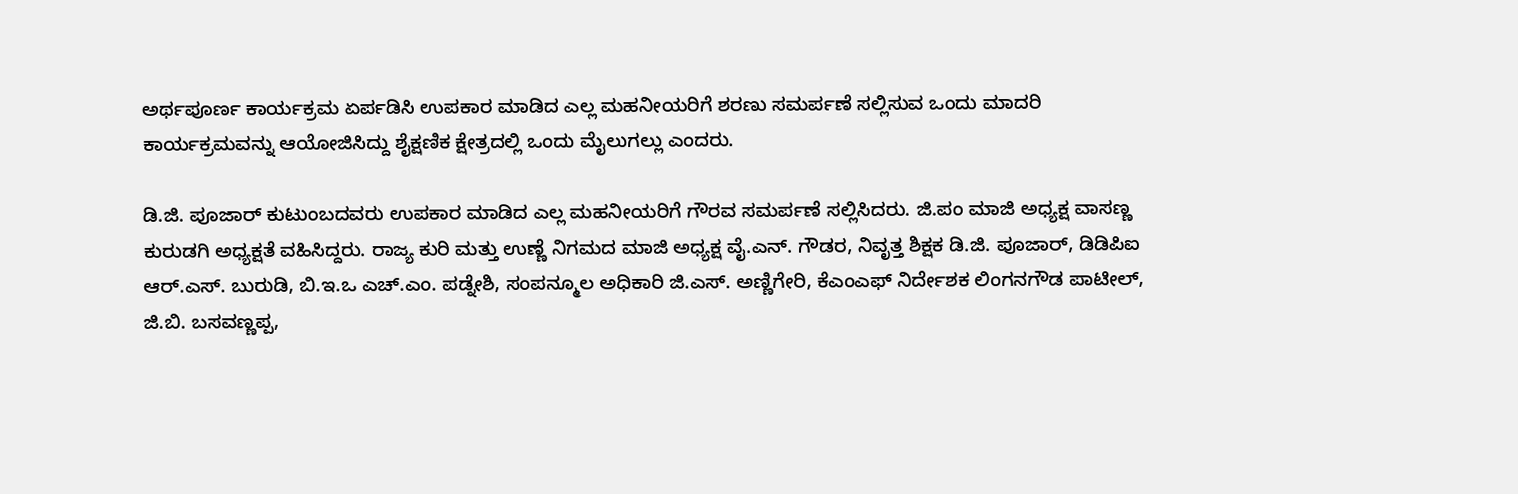ಅರ್ಥಪೂರ್ಣ ಕಾರ್ಯಕ್ರಮ ಏರ್ಪಡಿಸಿ ಉಪಕಾರ ಮಾಡಿದ ಎಲ್ಲ ಮಹನೀಯರಿಗೆ ಶರಣು ಸಮರ್ಪಣೆ ಸಲ್ಲಿಸುವ ಒಂದು ಮಾದರಿ ಕಾರ್ಯಕ್ರಮವನ್ನು ಆಯೋಜಿಸಿದ್ದು ಶೈಕ್ಷಣಿಕ ಕ್ಷೇತ್ರದಲ್ಲಿ ಒಂದು ಮೈಲುಗಲ್ಲು ಎಂದರು.

ಡಿ.ಜಿ. ಪೂಜಾರ್ ಕುಟುಂಬದವರು ಉಪಕಾರ ಮಾಡಿದ ಎಲ್ಲ ಮಹನೀಯರಿಗೆ ಗೌರವ ಸಮರ್ಪಣೆ ಸಲ್ಲಿಸಿದರು. ಜಿ.ಪಂ ಮಾಜಿ ಅಧ್ಯಕ್ಷ ವಾಸಣ್ಣ ಕುರುಡಗಿ ಅಧ್ಯಕ್ಷತೆ ವಹಿಸಿದ್ದರು. ರಾಜ್ಯ ಕುರಿ ಮತ್ತು ಉಣ್ಣೆ ನಿಗಮದ ಮಾಜಿ ಅಧ್ಯಕ್ಷ ವೈ.ಎನ್. ಗೌಡರ, ನಿವೃತ್ತ ಶಿಕ್ಷಕ ಡಿ.ಜಿ. ಪೂಜಾರ್, ಡಿಡಿಪಿಐ ಆರ್.ಎಸ್. ಬುರುಡಿ, ಬಿ.ಇ.ಒ ಎಚ್.ಎಂ. ಪಡ್ನೇಶಿ, ಸಂಪನ್ಮೂಲ ಅಧಿಕಾರಿ ಜಿ.ಎಸ್. ಅಣ್ಣಿಗೇರಿ, ಕೆಎಂಎಫ್ ನಿರ್ದೇಶಕ ಲಿಂಗನಗೌಡ ಪಾಟೀಲ್, ಜಿ.ಬಿ. ಬಸವಣ್ಣಪ್ಪ,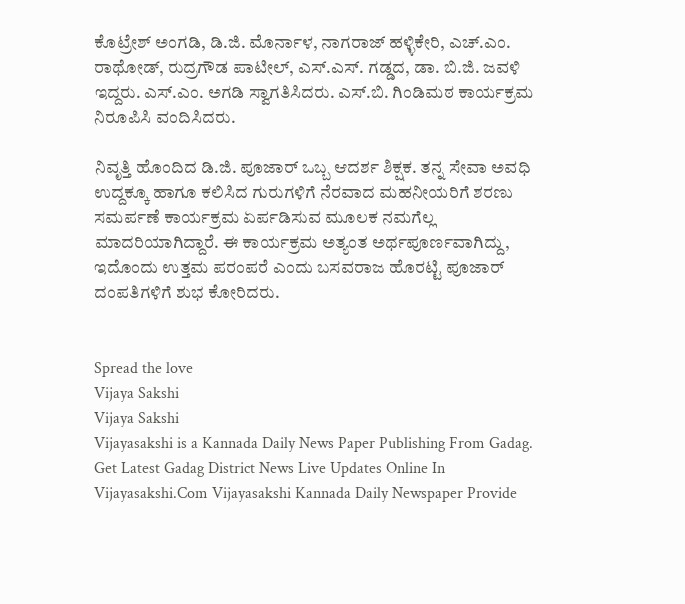ಕೊಟ್ರೇಶ್ ಅಂಗಡಿ, ಡಿ.ಜಿ. ಮೊರ್ನಾಳ, ನಾಗರಾಜ್ ಹಳ್ಳಿಕೇರಿ, ಎಚ್.ಎಂ. ರಾಥೋಡ್, ರುದ್ರಗೌಡ ಪಾಟೀಲ್, ಎಸ್.ಎಸ್. ಗಡ್ಡದ, ಡಾ. ಬಿ.ಜಿ. ಜವಳಿ ಇದ್ದರು. ಎಸ್.ಎಂ. ಅಗಡಿ ಸ್ವಾಗತಿಸಿದರು. ಎಸ್.ಬಿ. ಗಿಂಡಿಮಠ ಕಾರ್ಯಕ್ರಮ ನಿರೂಪಿಸಿ ವಂದಿಸಿದರು.

ನಿವೃತ್ತಿ ಹೊಂದಿದ ಡಿ.ಜಿ. ಪೂಜಾರ್ ಒಬ್ಬ ಆದರ್ಶ ಶಿಕ್ಷಕ. ತನ್ನ ಸೇವಾ ಅವಧಿ ಉದ್ದಕ್ಕೂ ಹಾಗೂ ಕಲಿಸಿದ ಗುರುಗಳಿಗೆ ನೆರವಾದ ಮಹನೀಯರಿಗೆ ಶರಣು ಸಮರ್ಪಣೆ ಕಾರ್ಯಕ್ರಮ ಏರ್ಪಡಿಸುವ ಮೂಲಕ ನಮಗೆಲ್ಲ ಮಾದರಿಯಾಗಿದ್ದಾರೆ. ಈ ಕಾರ್ಯಕ್ರಮ ಅತ್ಯಂತ ಅರ್ಥಪೂರ್ಣವಾಗಿದ್ದು, ಇದೊಂದು ಉತ್ತಮ ಪರಂಪರೆ ಎಂದು ಬಸವರಾಜ ಹೊರಟ್ಟಿ ಪೂಜಾರ್ ದಂಪತಿಗಳಿಗೆ ಶುಭ ಕೋರಿದರು.


Spread the love
Vijaya Sakshi
Vijaya Sakshi
Vijayasakshi is a Kannada Daily News Paper Publishing From Gadag. Get Latest Gadag District News Live Updates Online In Vijayasakshi.Com Vijayasakshi Kannada Daily Newspaper Provide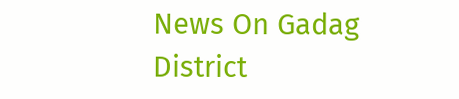News On Gadag District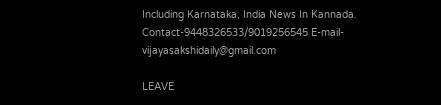Including Karnataka, India News In Kannada. Contact-9448326533/9019256545 E-mail-vijayasakshidaily@gmail.com

LEAVE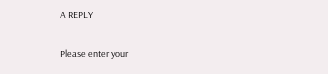A REPLY

Please enter your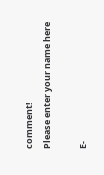comment!
Please enter your name here

E-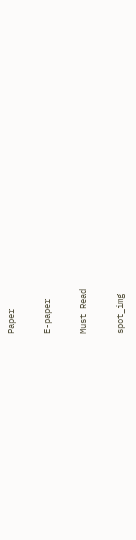Paper

E-paper

Must Read

spot_img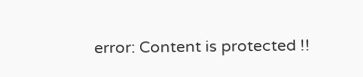error: Content is protected !!